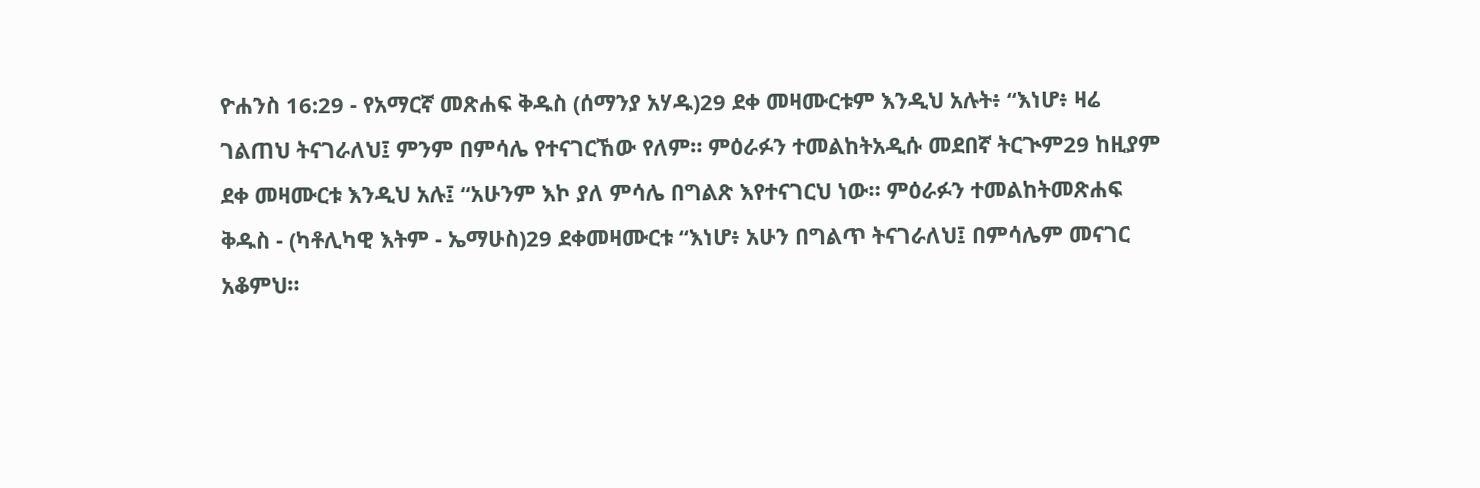ዮሐንስ 16:29 - የአማርኛ መጽሐፍ ቅዱስ (ሰማንያ አሃዱ)29 ደቀ መዛሙርቱም እንዲህ አሉት፥ “እነሆ፥ ዛሬ ገልጠህ ትናገራለህ፤ ምንም በምሳሌ የተናገርኸው የለም። ምዕራፉን ተመልከትአዲሱ መደበኛ ትርጒም29 ከዚያም ደቀ መዛሙርቱ እንዲህ አሉ፤ “አሁንም እኮ ያለ ምሳሌ በግልጽ እየተናገርህ ነው። ምዕራፉን ተመልከትመጽሐፍ ቅዱስ - (ካቶሊካዊ እትም - ኤማሁስ)29 ደቀመዛሙርቱ “እነሆ፥ አሁን በግልጥ ትናገራለህ፤ በምሳሌም መናገር አቆምህ።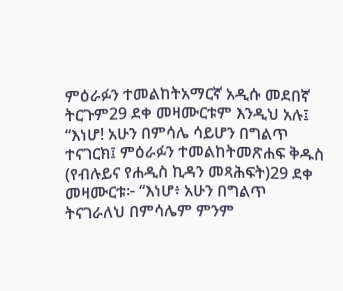ምዕራፉን ተመልከትአማርኛ አዲሱ መደበኛ ትርጉም29 ደቀ መዛሙርቱም እንዲህ አሉ፤ “እነሆ! አሁን በምሳሌ ሳይሆን በግልጥ ተናገርክ፤ ምዕራፉን ተመልከትመጽሐፍ ቅዱስ (የብሉይና የሐዲስ ኪዳን መጻሕፍት)29 ደቀ መዛሙርቱ፦ “እነሆ፥ አሁን በግልጥ ትናገራለህ በምሳሌም ምንም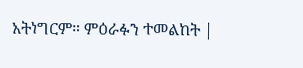አትነግርም። ምዕራፉን ተመልከት |